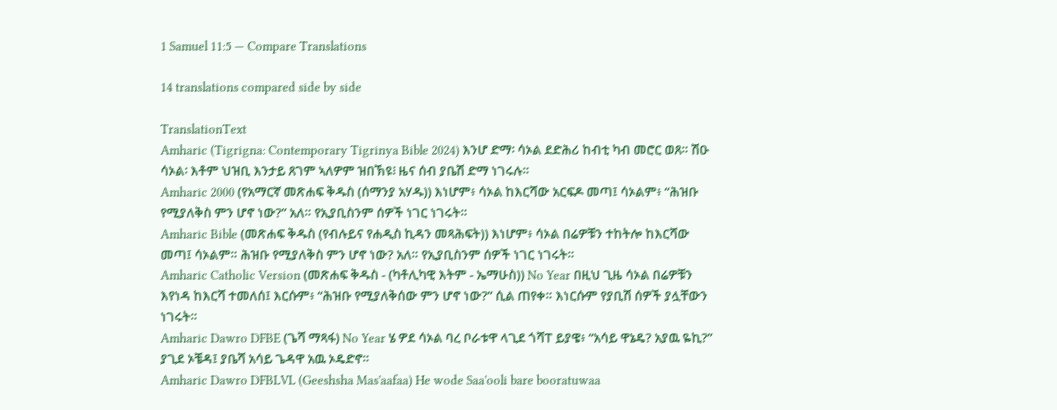1 Samuel 11:5 — Compare Translations

14 translations compared side by side

TranslationText
Amharic (Tigrigna: Contemporary Tigrinya Bible 2024) እንሆ ድማ፡ ሳኦል ደድሕሪ ከብቲ ካብ መሮር ወጸ። ሽዑ ሳኦል፡ እቶም ህዝቢ እንታይ ጸገም ኣለዎም ዝበኽዩ፧ ዜና ሰብ ያቤሽ ድማ ነገሩሉ።
Amharic 2000 (የአማርኛ መጽሐፍ ቅዱስ (ሰማንያ አሃዱ)) እነሆም፥ ሳኦል ከእርሻው አርፍዶ መጣ፤ ሳኦልም፥ “ሕዝቡ የሚያለቅስ ምን ሆኖ ነው?” አለ። የኢያቢስንም ሰዎች ነገር ነገሩት።
Amharic Bible (መጽሐፍ ቅዱስ (የብሉይና የሐዲስ ኪዳን መጻሕፍት)) እነሆም፥ ሳኦል በሬዎቹን ተከትሎ ከእርሻው መጣ፤ ሳኦልም። ሕዝቡ የሚያለቅስ ምን ሆኖ ነው? አለ። የኢያቢስንም ሰዎች ነገር ነገሩት።
Amharic Catholic Version (መጽሐፍ ቅዱስ - (ካቶሊካዊ እትም - ኤማሁስ)) No Year በዚህ ጊዜ ሳኦል በሬዎቹን እየነዳ ከእርሻ ተመለሰ፤ እርሱም፥ “ሕዝቡ የሚያለቅሰው ምን ሆኖ ነው?” ሲል ጠየቀ። እነርሱም የያቢሽ ሰዎች ያሏቸውን ነገሩት።
Amharic Dawro DFBE (ጌሻ ማጻፋ) No Year ሄ ዎደ ሳኦል ባረ ቦራቱዋ ላጊደ ጎሻፐ ይያዌ፥ “አሳይ ዋኔዴ? አያዉ ዬኪ?” ያጊደ ኦቼዳ፤ ያቤሻ አሳይ ጌዳዋ አዉ ኦዴድኖ።
Amharic Dawro DFBLVL (Geeshsha Mas'aafaa) He wode Saa'ooli bare booratuwaa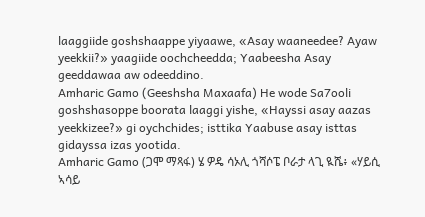laaggiide goshshaappe yiyaawe, «Asay waaneedee? Ayaw yeekkii?» yaagiide oochcheedda; Yaabeesha Asay geeddawaa aw odeeddino.
Amharic Gamo (Geeshsha Maxaafa) He wode Sa7ooli goshshasoppe boorata laaggi yishe, «Hayssi asay aazas yeekkizee?» gi oychchides; isttika Yaabuse asay isttas gidayssa izas yootida.
Amharic Gamo (ጋሞ ማጻፋ) ሄ ዎዴ ሳኦሊ ጎሻሶፔ ቦራታ ላጊ ዪሼ፥ «ሃይሲ ኣሳይ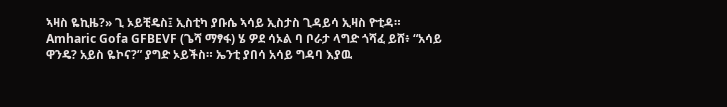ኣዛስ ዬኪዜ?» ጊ ኦይቺዴስ፤ ኢስቲካ ያቡሴ ኣሳይ ኢስታስ ጊዳይሳ ኢዛስ ዮቲዳ።
Amharic Gofa GFBEVF (ጌሻ ማፃፋ) ሄ ዎደ ሳኦል ባ ቦራታ ላግድ ጎሻፈ ይሸ፥ “አሳይ ዋንዴ? አይስ ዬኮና?” ያግድ ኦይችስ። ኤንቲ ያበሳ አሳይ ግዳባ እያዉ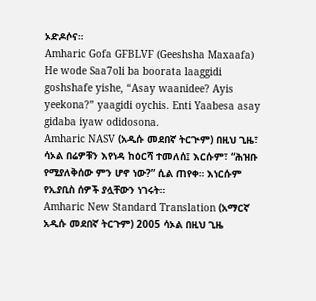ኦድዶሶና።
Amharic Gofa GFBLVF (Geeshsha Maxaafa) He wode Saa7oli ba boorata laaggidi goshshafe yishe, “Asay waanidee? Ayis yeekona?” yaagidi oychis. Enti Yaabesa asay gidaba iyaw odidosona.
Amharic NASV (አዲሱ መደበኛ ትርጒም) በዚህ ጊዜ፣ ሳኦል በሬዎቹን እየነዳ ከዕርሻ ተመለሰ፤ እርሱም፣ “ሕዝቡ የሚያለቅሰው ምን ሆኖ ነው?” ሲል ጠየቀ። እነርሱም የኢያቢስ ሰዎች ያሏቸውን ነገሩት።
Amharic New Standard Translation (አማርኛ አዲሱ መደበኛ ትርጉም) 2005 ሳኦል በዚህ ጊዜ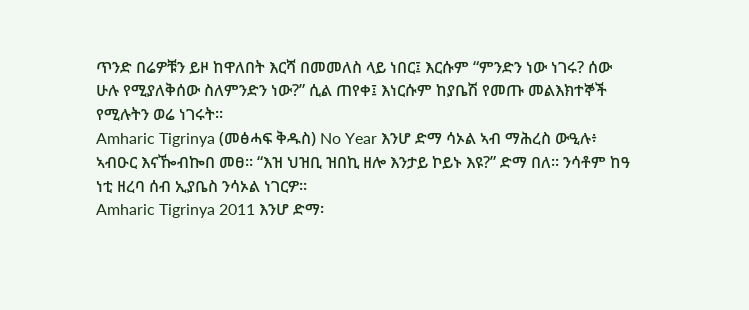ጥንድ በሬዎቹን ይዞ ከዋለበት እርሻ በመመለስ ላይ ነበር፤ እርሱም “ምንድን ነው ነገሩ? ሰው ሁሉ የሚያለቅሰው ስለምንድን ነው?” ሲል ጠየቀ፤ እነርሱም ከያቤሽ የመጡ መልእክተኞች የሚሉትን ወሬ ነገሩት።
Amharic Tigrinya (መፅሓፍ ቅዱስ) No Year እንሆ ድማ ሳኦል ኣብ ማሕረስ ውዒሉ፥ ኣብዑር እናዀብኰበ መፀ። “እዝ ህዝቢ ዝበኪ ዘሎ እንታይ ኮይኑ እዩ?” ድማ በለ። ንሳቶም ከዓ ነቲ ዘረባ ሰብ ኢያቤስ ንሳኦል ነገርዎ።
Amharic Tigrinya 2011 እንሆ ድማ፡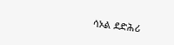ሳኦል ደድሕሪ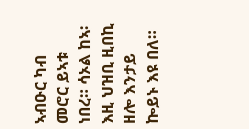ኣብዑር ካብ መሮር ይኣቱ ነበረ። ሳኦል ከኣ፡ እዚ ህዝቢ ዚበኪ ዘሎ እንታይ ኰይኑ እዩ በለ።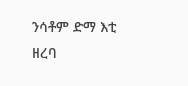ንሳቶም ድማ እቲ ዘረባ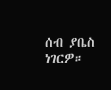ሰብ ያቤስ ነገርዎ።